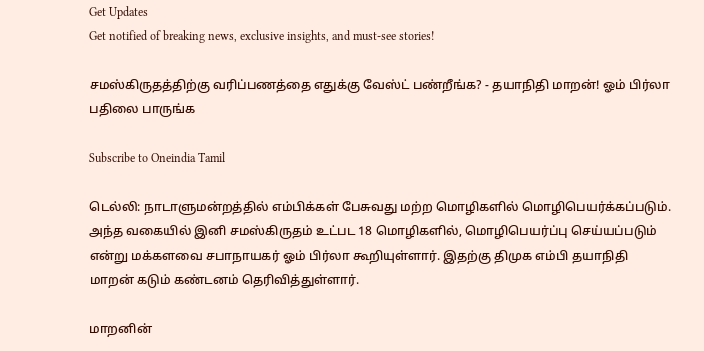Get Updates
Get notified of breaking news, exclusive insights, and must-see stories!

சமஸ்கிருதத்திற்கு வரிப்பணத்தை எதுக்கு வேஸ்ட் பண்றீங்க? - தயாநிதி மாறன்! ஓம் பிர்லா பதிலை பாருங்க

Subscribe to Oneindia Tamil

டெல்லி: நாடாளுமன்றத்தில் எம்பிக்கள் பேசுவது மற்ற மொழிகளில் மொழிபெயர்க்கப்படும். அந்த வகையில் இனி சமஸ்கிருதம் உட்பட 18 மொழிகளில், மொழிபெயர்ப்பு செய்யப்படும் என்று மக்களவை சபாநாயகர் ஓம் பிர்லா கூறியுள்ளார். இதற்கு திமுக எம்பி தயாநிதி மாறன் கடும் கண்டனம் தெரிவித்துள்ளார்.

மாறனின்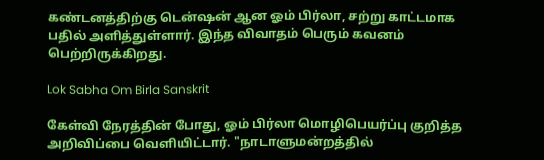கண்டனத்திற்கு டென்ஷன் ஆன ஓம் பிர்லா, சற்று காட்டமாக பதில் அளித்துள்ளார். இந்த விவாதம் பெரும் கவனம் பெற்றிருக்கிறது.

Lok Sabha Om Birla Sanskrit

கேள்வி நேரத்தின் போது, ஓம் பிர்லா மொழிபெயர்ப்பு குறித்த அறிவிப்பை வெளியிட்டார். "நாடாளுமன்றத்தில்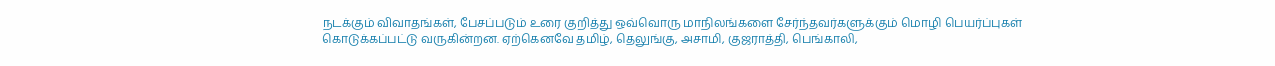நடக்கும் விவாதங்கள், பேசப்படும் உரை குறித்து ஒவ்வொரு மாநிலங்களை சேர்ந்தவர்களுக்கும் மொழி பெயர்ப்புகள் கொடுக்கப்பட்டு வருகின்றன. ஏற்கெனவே தமிழ், தெலுங்கு, அசாமி, குஜராத்தி, பெங்காலி,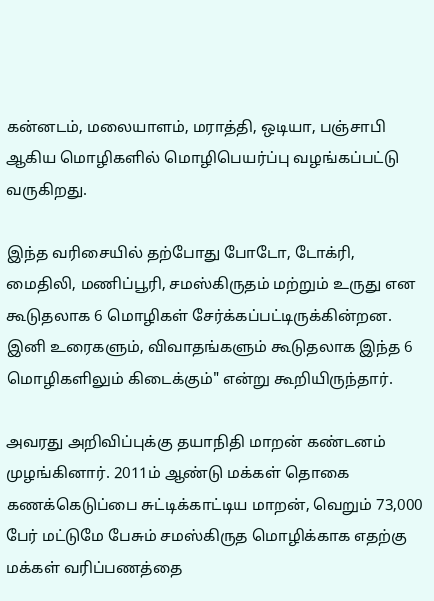கன்னடம், மலையாளம், மராத்தி, ஒடியா, பஞ்சாபி ஆகிய மொழிகளில் மொழிபெயர்ப்பு வழங்கப்பட்டு வருகிறது.

இந்த வரிசையில் தற்போது போடோ, டோக்ரி, மைதிலி, மணிப்பூரி, சமஸ்கிருதம் மற்றும் உருது என கூடுதலாக 6 மொழிகள் சேர்க்கப்பட்டிருக்கின்றன. இனி உரைகளும், விவாதங்களும் கூடுதலாக இந்த 6 மொழிகளிலும் கிடைக்கும்" என்று கூறியிருந்தார்.

அவரது அறிவிப்புக்கு தயாநிதி மாறன் கண்டனம் முழங்கினார். 2011ம் ஆண்டு மக்கள் தொகை கணக்கெடுப்பை சுட்டிக்காட்டிய மாறன், வெறும் 73,000 பேர் மட்டுமே பேசும் சமஸ்கிருத மொழிக்காக எதற்கு மக்கள் வரிப்பணத்தை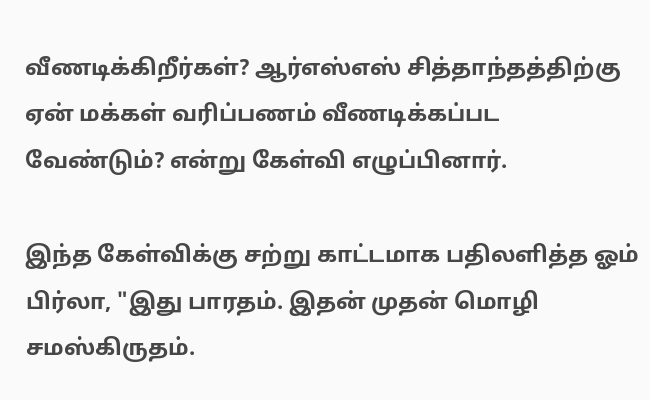வீணடிக்கிறீர்கள்? ஆர்எஸ்எஸ் சித்தாந்தத்திற்கு ஏன் மக்கள் வரிப்பணம் வீணடிக்கப்பட வேண்டும்? என்று கேள்வி எழுப்பினார்.

இந்த கேள்விக்கு சற்று காட்டமாக பதிலளித்த ஓம் பிர்லா, "இது பாரதம். இதன் முதன் மொழி சமஸ்கிருதம்.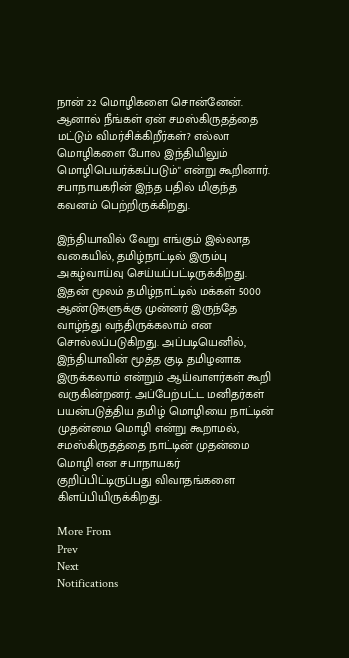நான் 22 மொழிகளை சொன்னேன். ஆனால் நீங்கள் ஏன் சமஸ்கிருதத்தை மட்டும் விமர்சிக்கிறீர்கள்? எல்லா மொழிகளை போல இந்தியிலும் மொழிபெயர்க்கப்படும்" என்று கூறினார். சபாநாயகரின் இந்த பதில் மிகுந்த கவனம் பெற்றிருக்கிறது.

இந்தியாவில் வேறு எங்கும் இல்லாத வகையில், தமிழ்நாட்டில் இரும்பு அகழ்வாய்வு செய்யப்பட்டிருக்கிறது. இதன் மூலம் தமிழ்நாட்டில் மக்கள் 5000 ஆண்டுகளுக்கு முன்னர் இருந்தே வாழ்ந்து வந்திருக்கலாம் என சொல்லப்படுகிறது. அப்படியெனில், இந்தியாவின் மூத்த குடி தமிழனாக இருக்கலாம் என்றும் ஆய்வாளர்கள் கூறி வருகின்றனர். அப்பேற்பட்ட மனிதர்கள் பயன்படுத்திய தமிழ் மொழியை நாட்டின் முதன்மை மொழி என்று கூறாமல், சமஸ்கிருதத்தை நாட்டின் முதன்மை மொழி என சபாநாயகர் குறிப்பிட்டிருப்பது விவாதங்களை கிளப்பியிருக்கிறது.

More From
Prev
Next
Notifications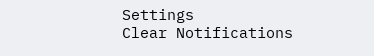Settings
Clear Notifications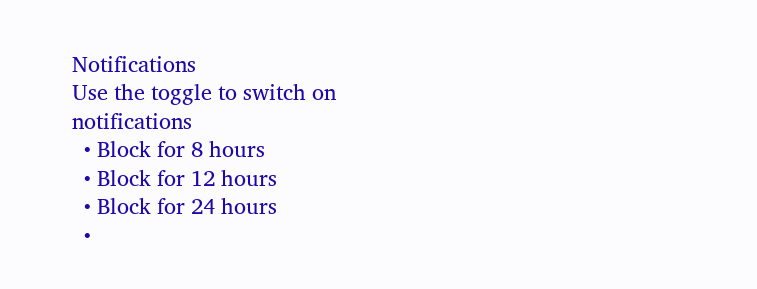Notifications
Use the toggle to switch on notifications
  • Block for 8 hours
  • Block for 12 hours
  • Block for 24 hours
  •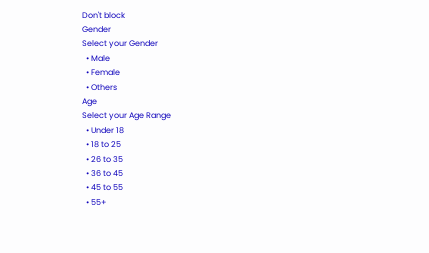Don't block
Gender
Select your Gender
  • Male
  • Female
  • Others
Age
Select your Age Range
  • Under 18
  • 18 to 25
  • 26 to 35
  • 36 to 45
  • 45 to 55
  • 55+